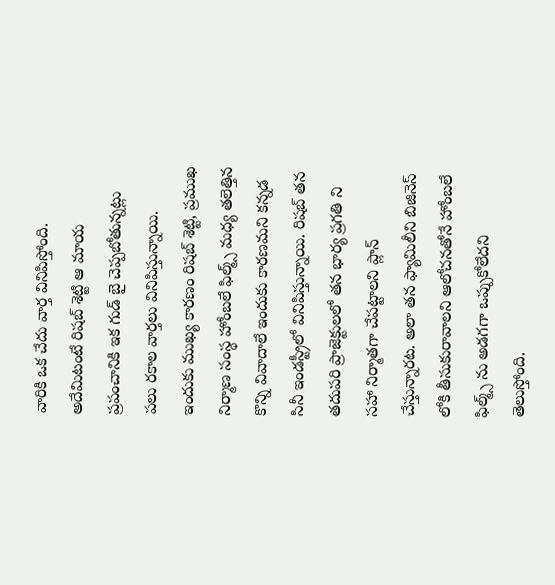వారికి ఒక చేదు వార్త వినిపిస్తోంది. అదేమిటంటే రిషబ్ శెట్టి ఆ మాయ ప్రపంచానికి ఇక గుడ్ బై చెప్పబోతున్నట్లు పలు రకాల వార్తలు వినిపిస్తున్నాయి. ఇందుకు ముఖ్య కారణం రిషబ్ శెట్టి, ప్రముఖ నిర్మాణ సంస్థ హోంబలే ఫిల్మ్స్ మధ్య తలెత్తిన కొన్ని వివాదాలే ఇందుకు కారణమని కన్నడ సినీ ఇండస్ట్రీలో వినిపిస్తున్నాయి. రిషబ్ తన తదుపరి ప్రాజెక్టులలో తన భార్య ప్రగతి ని సహా నిర్మాతగా చేపట్టాలని ప్లాన్ చేస్తున్నారట. అలా తన ఫ్యామిలీని బిజినెస్ లోకి తీసుకురావాలని ఆలోచనతోనే హోంబలే ఫిల్మ్స్ ను అడగగా ఒప్పుకోలేదని తెలుస్తోంది.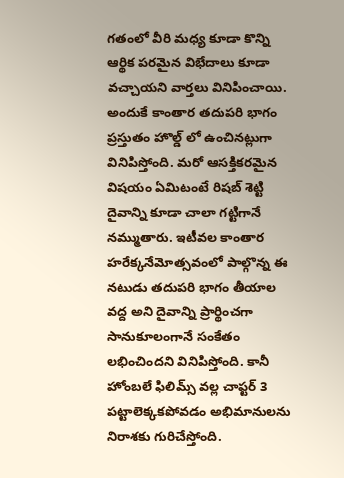గతంలో వీరి మధ్య కూడా కొన్ని ఆర్థిక పరమైన విభేదాలు కూడా వచ్చాయని వార్తలు వినిపించాయి. అందుకే కాంతార తదుపరి భాగం ప్రస్తుతం హొల్డ్ లో ఉంచినట్లుగా వినిపిస్తోంది. మరో ఆసక్తికరమైన విషయం ఏమిటంటే రిషబ్ శెట్టి దైవాన్ని కూడా చాలా గట్టిగానే నమ్ముతారు. ఇటీవల కాంతార హరేక్కనేమోత్సవంలో పాల్గొన్న ఈ నటుడు తదుపరి భాగం తీయాల వద్ద అని దైవాన్ని ప్రార్థించగా సానుకూలంగానే సంకేతం లభించిందని వినిపిస్తోంది. కానీ హోంబలే ఫిలిమ్స్ వల్ల చాప్టర్ 3 పట్టాలెక్కకపోవడం అభిమానులను నిరాశకు గురిచేస్తోంది.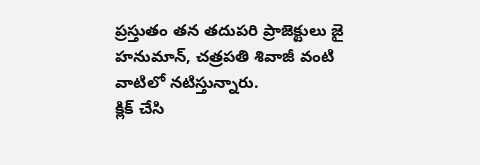ప్రస్తుతం తన తదుపరి ప్రాజెక్టులు జై హనుమాన్, చత్రపతి శివాజీ వంటి వాటిలో నటిస్తున్నారు.
క్లిక్ చేసి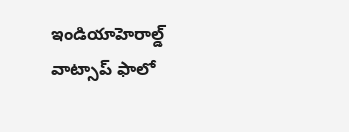ఇండియాహెరాల్డ్ వాట్సాప్ ఫాలో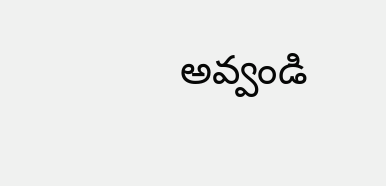అవ్వండి